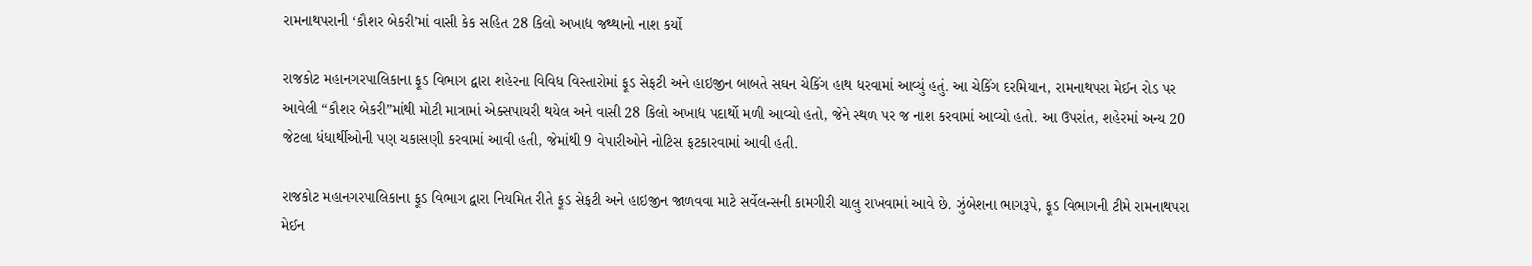રામનાથપરાની ‘કૌશર બેકરી’માં વાસી કેક સહિત 28 કિલો અખાદ્ય જથ્થાનો નાશ કર્યો

રાજકોટ મહાનગરપાલિકાના ફૂડ વિભાગ દ્વારા શહેરના વિવિધ વિસ્તારોમાં ફૂડ સેફટી અને હાઇજીન બાબતે સઘન ચેકિંગ હાથ ધરવામાં આવ્યું હતું. આ ચેકિંગ દરમિયાન, રામનાથપરા મેઈન રોડ પર આવેલી “કૌશર બેકરી”માંથી મોટી માત્રામાં એક્સપાયરી થયેલ અને વાસી 28 કિલો અખાદ્ય પદાર્થો મળી આવ્યો હતો, જેને સ્થળ પર જ નાશ કરવામાં આવ્યો હતો. આ ઉપરાંત, શહેરમાં અન્ય 20 જેટલા ધંધાર્થીઓની પણ ચકાસણી કરવામાં આવી હતી, જેમાંથી 9 વેપારીઓને નોટિસ ફટકારવામાં આવી હતી.

રાજકોટ મહાનગરપાલિકાના ફૂડ વિભાગ દ્વારા નિયમિત રીતે ફૂડ સેફટી અને હાઇજીન જાળવવા માટે સર્વેલન્સની કામગીરી ચાલુ રાખવામાં આવે છે. ઝુંબેશના ભાગરૂપે, ફૂડ વિભાગની ટીમે રામનાથપરા મેઈન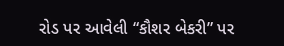રોડ પર આવેલી “કૌશર બેકરી” પર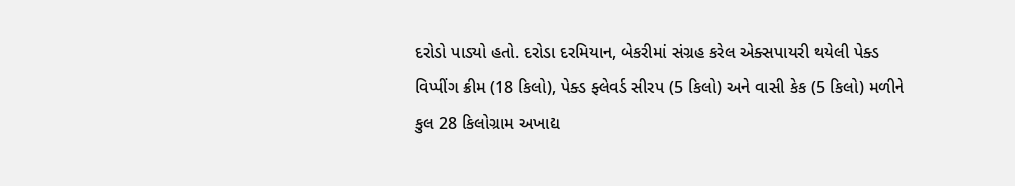દરોડો પાડ્યો હતો. દરોડા દરમિયાન, બેકરીમાં સંગ્રહ કરેલ એક્સપાયરી થયેલી પેક્ડ વિપ્પીંગ ક્રીમ (18 કિલો), પેક્ડ ફ્લેવર્ડ સીરપ (5 કિલો) અને વાસી કેક (5 કિલો) મળીને કુલ 28 કિલોગ્રામ અખાદ્ય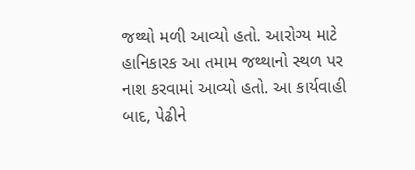જથ્થો મળી આવ્યો હતો. આરોગ્ય માટે હાનિકારક આ તમામ જથ્થાનો સ્થળ પર નાશ કરવામાં આવ્યો હતો. આ કાર્યવાહી બાદ, પેઢીને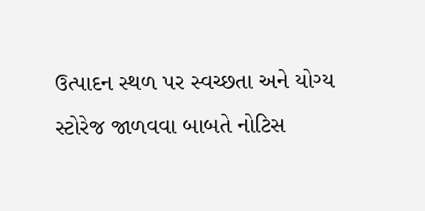ઉત્પાદન સ્થળ પર સ્વચ્છતા અને યોગ્ય સ્ટોરેજ જાળવવા બાબતે નોટિસ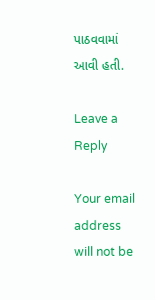પાઠવવામાં આવી હતી.

Leave a Reply

Your email address will not be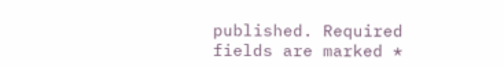published. Required fields are marked *